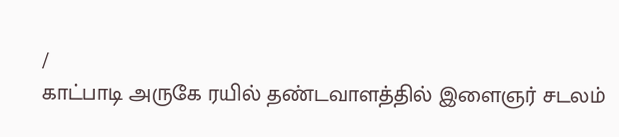/
காட்பாடி அருகே ரயில் தண்டவாளத்தில் இளைஞர் சடலம்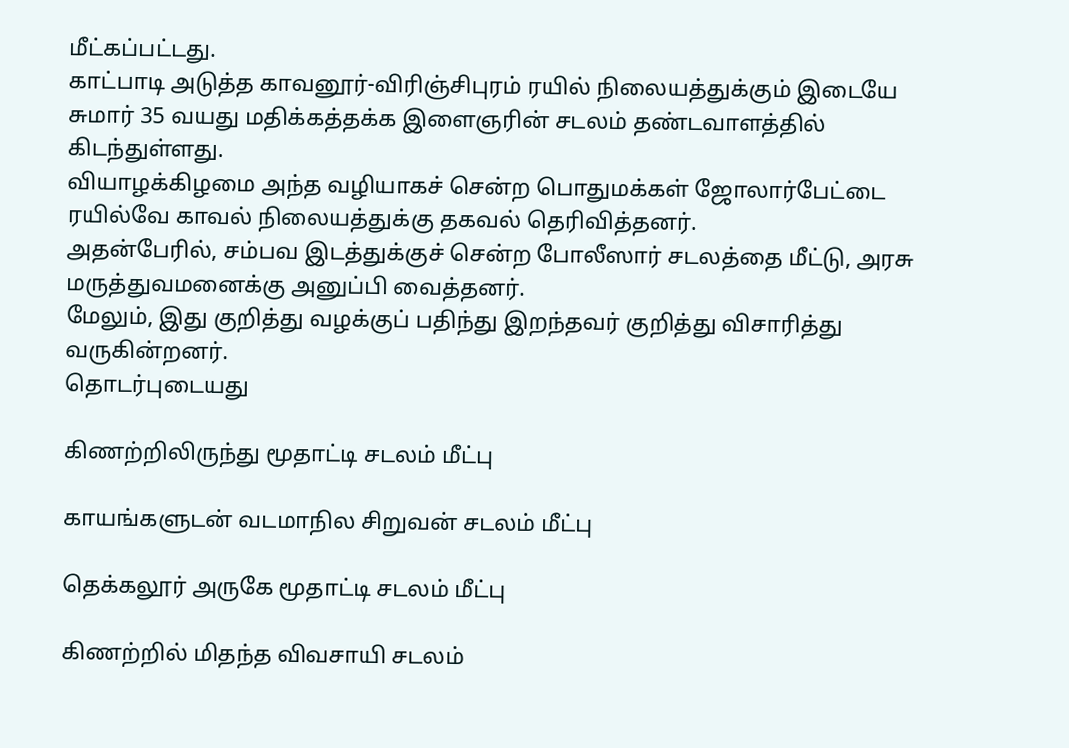மீட்கப்பட்டது.
காட்பாடி அடுத்த காவனூர்-விரிஞ்சிபுரம் ரயில் நிலையத்துக்கும் இடையே சுமார் 35 வயது மதிக்கத்தக்க இளைஞரின் சடலம் தண்டவாளத்தில் கிடந்துள்ளது.
வியாழக்கிழமை அந்த வழியாகச் சென்ற பொதுமக்கள் ஜோலார்பேட்டை ரயில்வே காவல் நிலையத்துக்கு தகவல் தெரிவித்தனர்.
அதன்பேரில், சம்பவ இடத்துக்குச் சென்ற போலீஸார் சடலத்தை மீட்டு, அரசு மருத்துவமனைக்கு அனுப்பி வைத்தனர்.
மேலும், இது குறித்து வழக்குப் பதிந்து இறந்தவர் குறித்து விசாரித்து வருகின்றனர்.
தொடர்புடையது

கிணற்றிலிருந்து மூதாட்டி சடலம் மீட்பு

காயங்களுடன் வடமாநில சிறுவன் சடலம் மீட்பு

தெக்கலூர் அருகே மூதாட்டி சடலம் மீட்பு

கிணற்றில் மிதந்த விவசாயி சடலம்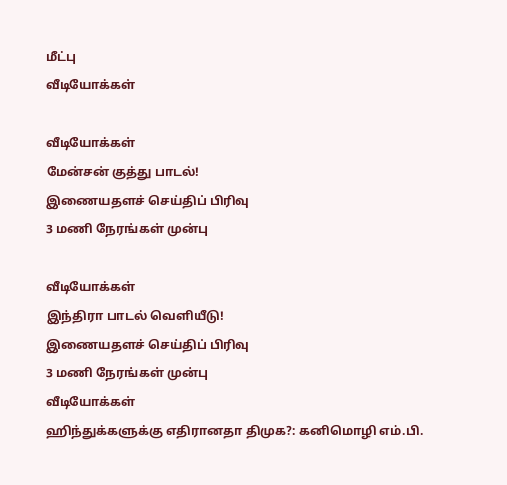மீட்பு
வீடியோக்கள்

வீடியோக்கள்
மேன்சன் குத்து பாடல்!
இணையதளச் செய்திப் பிரிவு
3 மணி நேரங்கள் முன்பு

வீடியோக்கள்
இந்திரா பாடல் வெளியீடு!
இணையதளச் செய்திப் பிரிவு
3 மணி நேரங்கள் முன்பு
வீடியோக்கள்
ஹிந்துக்களுக்கு எதிரானதா திமுக?: கனிமொழி எம்.பி.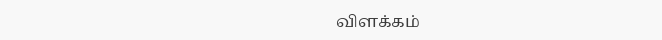விளக்கம்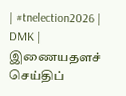| #tnelection2026 | DMK |
இணையதளச் செய்திப்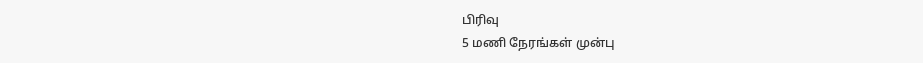பிரிவு
5 மணி நேரங்கள் முன்பு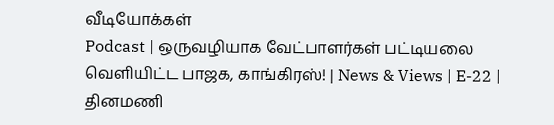வீடியோக்கள்
Podcast | ஒருவழியாக வேட்பாளர்கள் பட்டியலை வெளியிட்ட பாஜக, காங்கிரஸ்! | News & Views | E-22 |
தினமணி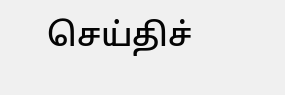செய்திச்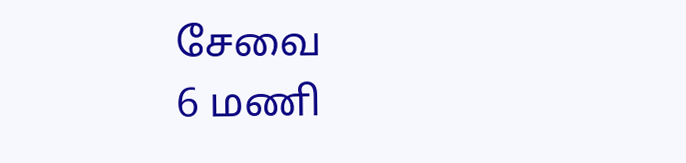சேவை
6 மணி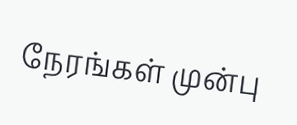நேரங்கள் முன்பு